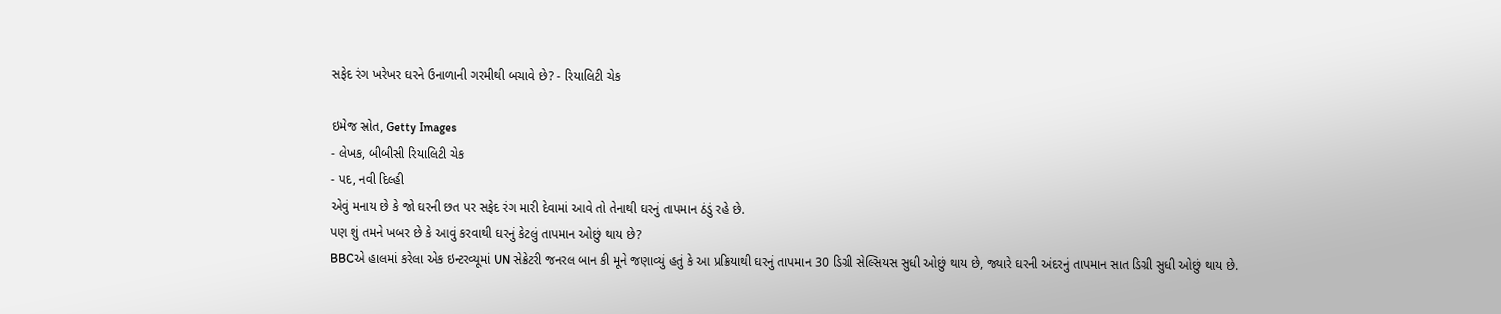સફેદ રંગ ખરેખર ઘરને ઉનાળાની ગરમીથી બચાવે છે? - રિયાલિટી ચેક

ઇમેજ સ્રોત, Getty Images
- લેખક, બીબીસી રિયાલિટી ચેક
- પદ, નવી દિલ્હી
એવું મનાય છે કે જો ઘરની છત પર સફેદ રંગ મારી દેવામાં આવે તો તેનાથી ઘરનું તાપમાન ઠંડું રહે છે.
પણ શું તમને ખબર છે કે આવું કરવાથી ઘરનું કેટલું તાપમાન ઓછું થાય છે?
BBCએ હાલમાં કરેલા એક ઇન્ટરવ્યૂમાં UN સેક્રેટરી જનરલ બાન કી મૂને જણાવ્યું હતું કે આ પ્રક્રિયાથી ઘરનું તાપમાન 30 ડિગ્રી સેલ્સિયસ સુધી ઓછું થાય છે, જ્યારે ઘરની અંદરનું તાપમાન સાત ડિગ્રી સુધી ઓછું થાય છે.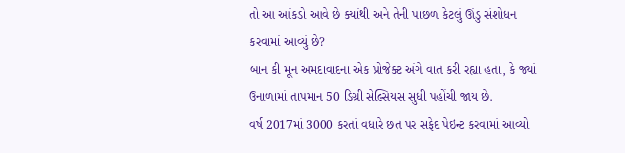તો આ આંકડો આવે છે ક્યાંથી અને તેની પાછળ કેટલું ઊંડુ સંશોધન કરવામાં આવ્યું છે?
બાન કી મૂન અમદાવાદના એક પ્રોજેક્ટ અંગે વાત કરી રહ્યા હતા, કે જ્યાં ઉનાળામાં તાપમાન 50 ડિગ્રી સેલ્સિયસ સુધી પહોંચી જાય છે.
વર્ષ 2017માં 3000 કરતાં વધારે છત પર સફેદ પેઇન્ટ કરવામાં આવ્યો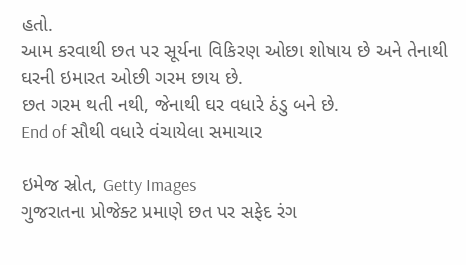હતો.
આમ કરવાથી છત પર સૂર્યના વિકિરણ ઓછા શોષાય છે અને તેનાથી ઘરની ઇમારત ઓછી ગરમ છાય છે.
છત ગરમ થતી નથી, જેનાથી ઘર વધારે ઠંડુ બને છે.
End of સૌથી વધારે વંચાયેલા સમાચાર

ઇમેજ સ્રોત, Getty Images
ગુજરાતના પ્રોજેક્ટ પ્રમાણે છત પર સફેદ રંગ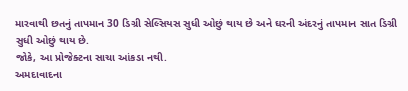મારવાથી છતનું તાપમાન 30 ડિગ્રી સેલ્સિયસ સુધી ઓછું થાય છે અને ઘરની અંદરનું તાપમાન સાત ડિગ્રી સુધી ઓછું થાય છે.
જોકે, આ પ્રોજેક્ટના સાચા આંકડા નથી.
અમદાવાદના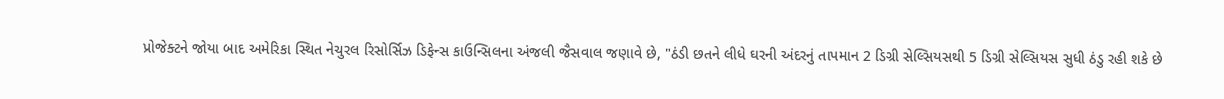પ્રોજેક્ટને જોયા બાદ અમેરિકા સ્થિત નેચુરલ રિસોર્સિઝ ડિફેન્સ કાઉન્સિલના અંજલી જૈસવાલ જણાવે છે, "ઠંડી છતને લીધે ઘરની અંદરનું તાપમાન 2 ડિગ્રી સેલ્સિયસથી 5 ડિગ્રી સેલ્સિયસ સુધી ઠંડુ રહી શકે છે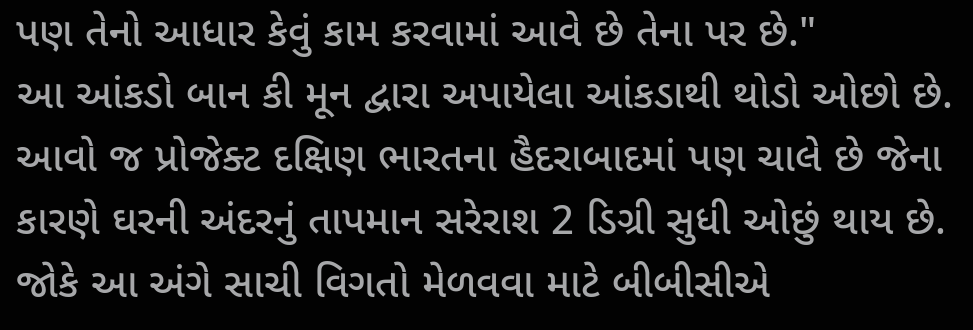પણ તેનો આધાર કેવું કામ કરવામાં આવે છે તેના પર છે."
આ આંકડો બાન કી મૂન દ્વારા અપાયેલા આંકડાથી થોડો ઓછો છે.
આવો જ પ્રોજેક્ટ દક્ષિણ ભારતના હૈદરાબાદમાં પણ ચાલે છે જેના કારણે ઘરની અંદરનું તાપમાન સરેરાશ 2 ડિગ્રી સુધી ઓછું થાય છે.
જોકે આ અંગે સાચી વિગતો મેળવવા માટે બીબીસીએ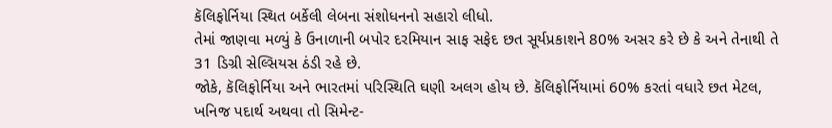કૅલિફોર્નિયા સ્થિત બર્કેલી લેબના સંશોધનનો સહારો લીધો.
તેમાં જાણવા મળ્યું કે ઉનાળાની બપોર દરમિયાન સાફ સફેદ છત સૂર્યપ્રકાશને 80% અસર કરે છે કે અને તેનાથી તે 31 ડિગ્રી સેલ્સિયસ ઠંડી રહે છે.
જોકે, કૅલિફોર્નિયા અને ભારતમાં પરિસ્થિતિ ઘણી અલગ હોય છે. કૅલિફોર્નિયામાં 60% કરતાં વધારે છત મેટલ, ખનિજ પદાર્થ અથવા તો સિમેન્ટ-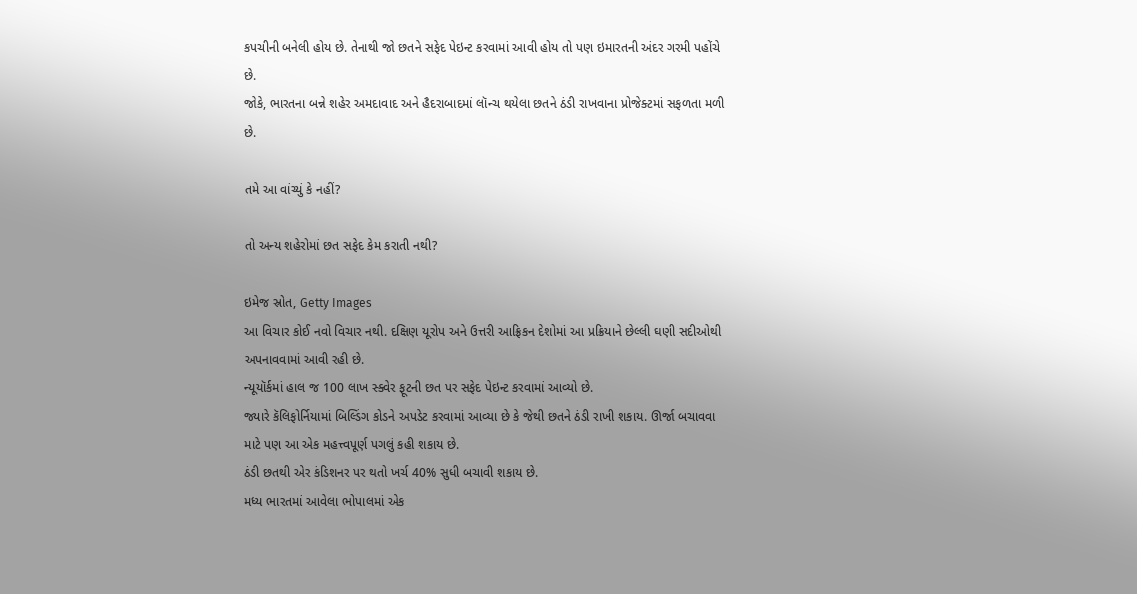કપચીની બનેલી હોય છે. તેનાથી જો છતને સફેદ પેઇન્ટ કરવામાં આવી હોય તો પણ ઇમારતની અંદર ગરમી પહોંચે છે.
જોકે, ભારતના બન્ને શહેર અમદાવાદ અને હૈદરાબાદમાં લૉન્ચ થયેલા છતને ઠંડી રાખવાના પ્રોજેક્ટમાં સફળતા મળી છે.

તમે આ વાંચ્યું કે નહીં?

તો અન્ય શહેરોમાં છત સફેદ કેમ કરાતી નથી?

ઇમેજ સ્રોત, Getty Images
આ વિચાર કોઈ નવો વિચાર નથી. દક્ષિણ યૂરોપ અને ઉત્તરી આફ્રિકન દેશોમાં આ પ્રક્રિયાને છેલ્લી ઘણી સદીઓથી અપનાવવામાં આવી રહી છે.
ન્યૂયૉર્કમાં હાલ જ 100 લાખ સ્ક્વેર ફૂટની છત પર સફેદ પેઇન્ટ કરવામાં આવ્યો છે.
જ્યારે કૅલિફોર્નિયામાં બિલ્ડિંગ કોડને અપડેટ કરવામાં આવ્યા છે કે જેથી છતને ઠંડી રાખી શકાય. ઊર્જા બચાવવા માટે પણ આ એક મહત્ત્વપૂર્ણ પગલું કહી શકાય છે.
ઠંડી છતથી એર કંડિશનર પર થતો ખર્ચ 40% સુધી બચાવી શકાય છે.
મધ્ય ભારતમાં આવેલા ભોપાલમાં એક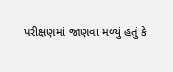પરીક્ષણમાં જાણવા મળ્યું હતું કે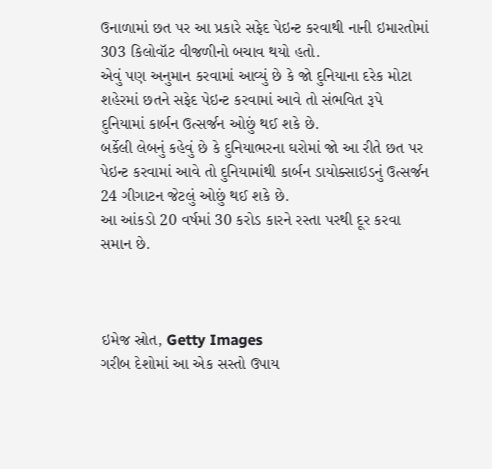ઉનાળામાં છત પર આ પ્રકારે સફેદ પેઇન્ટ કરવાથી નાની ઇમારતોમાં 303 કિલોવૉટ વીજળીનો બચાવ થયો હતો.
એવું પણ અનુમાન કરવામાં આવ્યું છે કે જો દુનિયાના દરેક મોટા શહેરમાં છતને સફેદ પેઇન્ટ કરવામાં આવે તો સંભવિત રૂપે દુનિયામાં કાર્બન ઉત્સર્જન ઓછું થઈ શકે છે.
બર્કેલી લેબનું કહેવું છે કે દુનિયાભરના ઘરોમાં જો આ રીતે છત પર પેઇન્ટ કરવામાં આવે તો દુનિયામાંથી કાર્બન ડાયોક્સાઇડનું ઉત્સર્જન 24 ગીગાટન જેટલું ઓછું થઈ શકે છે.
આ આંકડો 20 વર્ષમાં 30 કરોડ કારને રસ્તા પરથી દૂર કરવા સમાન છે.



ઇમેજ સ્રોત, Getty Images
ગરીબ દેશોમાં આ એક સસ્તો ઉપાય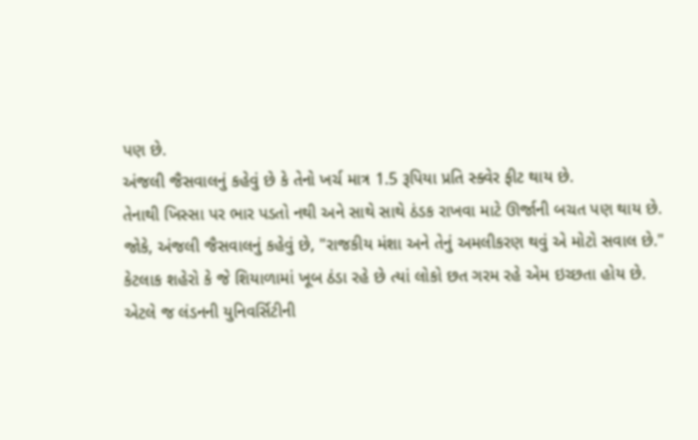પણ છે.
અંજલી જૈસવાલનું કહેવું છે કે તેનો ખર્ચ માત્ર 1.5 રૂપિયા પ્રતિ સ્ક્વેર ફીટ થાય છે.
તેનાથી ખિસ્સા પર ભાર પડતો નથી અને સાથે સાથે ઠંડક રાખવા માટે ઊર્જાની બચત પણ થાય છે.
જોકે, અંજલી જૈસવાલનું કહેવું છે, "રાજકીય મંશા અને તેનું અમલીકરણ થવું એ મોટો સવાલ છે."
કેટલાક શહેરો કે જે શિયાળામાં ખૂબ ઠંડા રહે છે ત્યાં લોકો છત ગરમ રહે એમ ઇચ્છતા હોય છે.
એટલે જ લંડનની યુનિવર્સિટીની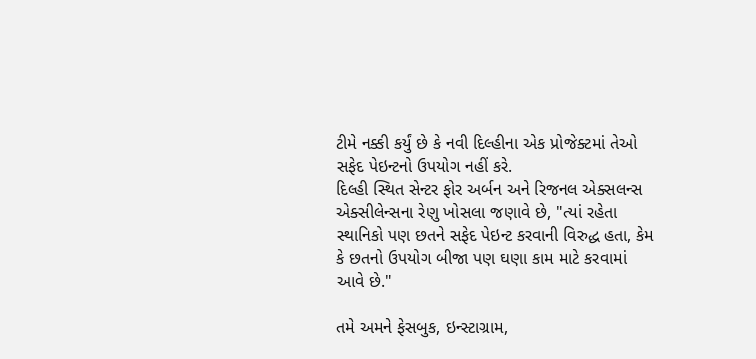ટીમે નક્કી કર્યું છે કે નવી દિલ્હીના એક પ્રોજેક્ટમાં તેઓ સફેદ પેઇન્ટનો ઉપયોગ નહીં કરે.
દિલ્હી સ્થિત સેન્ટર ફોર અર્બન અને રિજનલ એક્સલન્સ એક્સીલેન્સના રેણુ ખોસલા જણાવે છે, "ત્યાં રહેતા સ્થાનિકો પણ છતને સફેદ પેઇન્ટ કરવાની વિરુદ્ધ હતા, કેમ કે છતનો ઉપયોગ બીજા પણ ઘણા કામ માટે કરવામાં આવે છે."

તમે અમને ફેસબુક, ઇન્સ્ટાગ્રામ,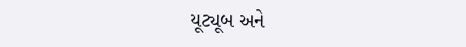યૂટ્યૂબ અને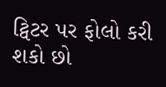ટ્વિટર પર ફોલો કરી શકો છો